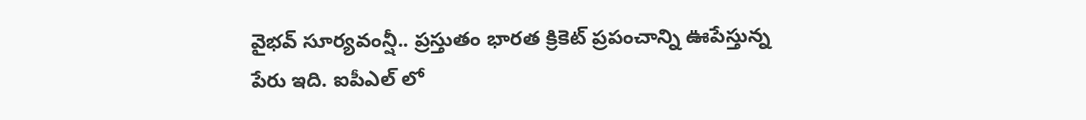వైభవ్ సూర్యవంన్షీ.. ప్రస్తుతం భారత క్రికెట్ ప్రపంచాన్ని ఊపేస్తున్న పేరు ఇది. ఐపీఎల్ లో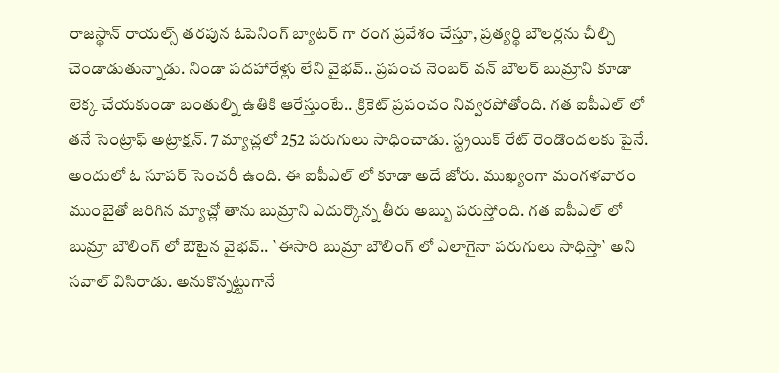రాజస్థాన్ రాయల్స్ తరపున ఓపెనింగ్ బ్యాటర్ గా రంగ ప్రవేశం చేస్తూ, ప్రత్యర్థి బౌలర్లను చీల్చి చెండాడుతున్నాడు. నిండా పదహారేళ్లు లేని వైభవ్.. ప్రపంచ నెంబర్ వన్ బౌలర్ బుమ్రాని కూడా లెక్క చేయకుండా బంతుల్ని ఉతికి ఆరేస్తుంటే.. క్రికెట్ ప్రపంచం నివ్వరపోతోంది. గత ఐపీఎల్ లో తనే సెంట్రాఫ్ అట్రాక్షన్. 7 మ్యాచ్లలో 252 పరుగులు సాధించాడు. స్ట్రయిక్ రేట్ రెండొందలకు పైనే. అందులో ఓ సూపర్ సెంచరీ ఉంది. ఈ ఐపీఎల్ లో కూడా అదే జోరు. ముఖ్యంగా మంగళవారం ముంబైతో జరిగిన మ్యాచ్లో తాను బుమ్రాని ఎదుర్కొన్న తీరు అబ్బు పరుస్తోంది. గత ఐపీఎల్ లో బుమ్రా బౌలింగ్ లో ఔటైన వైభవ్.. `ఈసారి బుమ్రా బౌలింగ్ లో ఎలాగైనా పరుగులు సాధిస్తా` అని సవాల్ విసిరాడు. అనుకొన్నట్టుగానే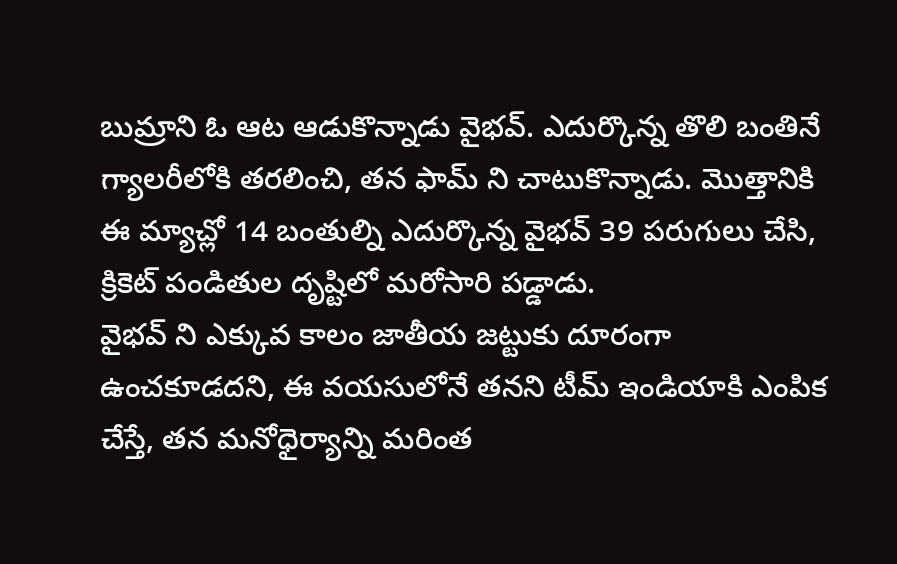బుమ్రాని ఓ ఆట ఆడుకొన్నాడు వైభవ్. ఎదుర్కొన్న తొలి బంతినే గ్యాలరీలోకి తరలించి, తన ఫామ్ ని చాటుకొన్నాడు. మొత్తానికి ఈ మ్యాచ్లో 14 బంతుల్ని ఎదుర్కొన్న వైభవ్ 39 పరుగులు చేసి, క్రికెట్ పండితుల దృష్టిలో మరోసారి పడ్డాడు.
వైభవ్ ని ఎక్కువ కాలం జాతీయ జట్టుకు దూరంగా ఉంచకూడదని, ఈ వయసులోనే తనని టీమ్ ఇండియాకి ఎంపిక చేస్తే, తన మనోధైర్యాన్ని మరింత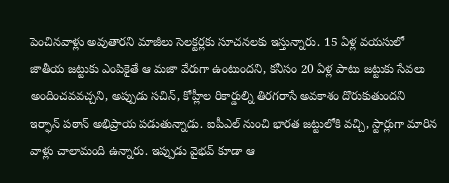పెంచినవాళ్లు అవుతారని మాజీలు సెలక్టర్లకు సూచనలకు ఇస్తున్నారు. 15 ఏళ్ల వయసులో జాతీయ జట్టుకు ఎంపికైతే ఆ మజా వేరుగా ఉంటుందని, కనీసం 20 ఏళ్ల పాటు జట్టుకు సేవలు అందించవవచ్చని, అప్పుడు సచిన్, కోహ్లీల రికార్డుల్ని తిరగరాసే అవకాశం దొరుకుతుందని ఇర్ఫాన్ పఠాన్ అభిప్రాయ పడుతున్నాడు. ఐపీఎల్ నుంచి భారత జట్టులోకి వచ్చి, స్టార్లుగా మారిన వాళ్లు చాలామంది ఉన్నారు. ఇప్పుడు వైభవ్ కూడా ఆ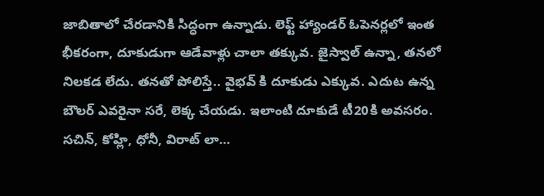జాబితాలో చేరడానికి సిద్ధంగా ఉన్నాడు. లెఫ్ట్ హ్యాండర్ ఓపెనర్లలో ఇంత భీకరంగా, దూకుడుగా ఆడేవాళ్లు చాలా తక్కువ. జైస్వాల్ ఉన్నా, తనలో నిలకడ లేదు. తనతో పోలిస్తే.. వైభవ్ కి దూకుడు ఎక్కువ. ఎదుట ఉన్న బౌలర్ ఎవరైనా సరే, లెక్క చేయడు. ఇలాంటి దూకుడే టీ20కి అవసరం. సచిన్, కోహ్లి, ధోనీ, విరాట్ లా…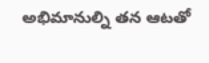అభిమానుల్ని తన ఆటతో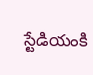స్టేడియంకి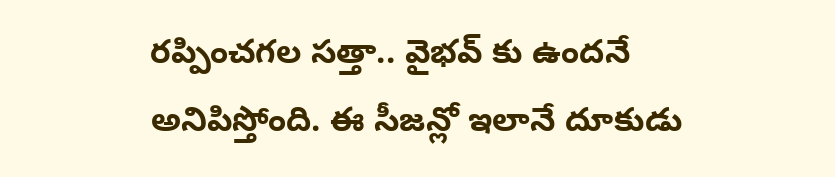రప్పించగల సత్తా.. వైభవ్ కు ఉందనే అనిపిస్తోంది. ఈ సీజన్లో ఇలానే దూకుడు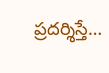ప్రదర్శిస్తే…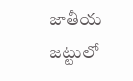జాతీయ జట్టులో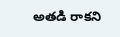అతడి రాకని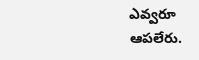ఎవ్వరూ ఆపలేరు.